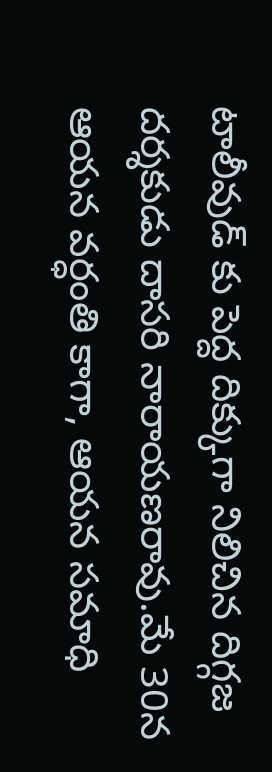టాలీవుడ్ కు పెద్ద దిక్కుగా నిలిచిన దిగ్గజ దర్శకుడు దాసరి నారాయణరావు.మే 30న ఆయన వర్ధంతి కాగా, ఆయన సమాధి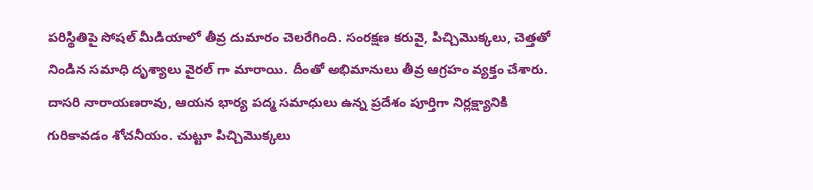పరిస్థితిపై సోషల్ మీడియాలో తీవ్ర దుమారం చెలరేగింది. సంరక్షణ కరువై, పిచ్చిమొక్కలు, చెత్తతో నిండిన సమాధి దృశ్యాలు వైరల్ గా మారాయి. దీంతో అభిమానులు తీవ్ర ఆగ్రహం వ్యక్తం చేశారు.
దాసరి నారాయణరావు, ఆయన భార్య పద్మ సమాధులు ఉన్న ప్రదేశం పూర్తిగా నిర్లక్ష్యానికి గురికావడం శోచనీయం. చుట్టూ పిచ్చిమొక్కలు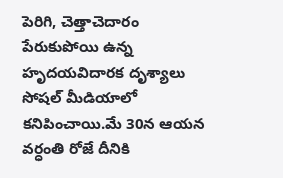పెరిగి, చెత్తాచెదారం పేరుకుపోయి ఉన్న హృదయవిదారక దృశ్యాలు సోషల్ మీడియాలో కనిపించాయి.మే 30న ఆయన వర్ధంతి రోజే దీనికి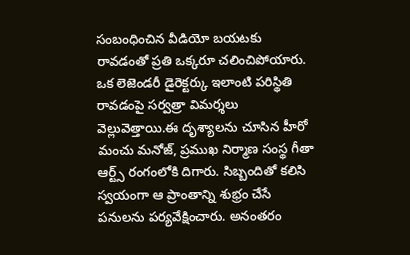సంబంధించిన వీడియో బయటకు రావడంతో ప్రతి ఒక్కరూ చలించిపోయారు. ఒక లెజెండరీ డైరెక్టర్కు ఇలాంటి పరిస్థితి రావడంపై సర్వత్రా విమర్శలు వెల్లువెత్తాయి.ఈ దృశ్యాలను చూసిన హీరో మంచు మనోజ్, ప్రముఖ నిర్మాణ సంస్థ గీతా ఆర్ట్స్ రంగంలోకి దిగారు. సిబ్బందితో కలిసి స్వయంగా ఆ ప్రాంతాన్ని శుభ్రం చేసే పనులను పర్యవేక్షించారు. అనంతరం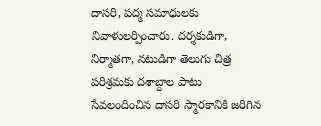దాసరి, పద్మ సమాధులకు నివాళులర్పించారు. దర్శకుడిగా, నిర్మాతగా, నటుడిగా తెలుగు చిత్ర పరిశ్రమకు దశాబ్దాల పాటు సేవలందించిన దాసరి స్మారకానికి జరిగిన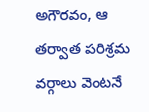అగౌరవం, ఆ తర్వాత పరిశ్రమ వర్గాలు వెంటనే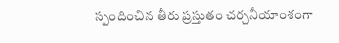స్పందించిన తీరు ప్రస్తుతం చర్చనీయాంశంగా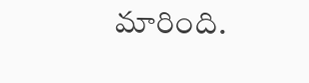మారింది.